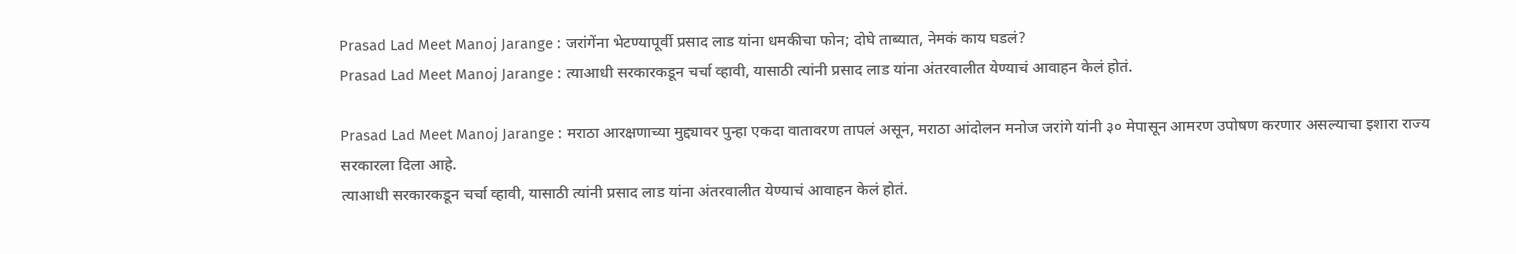Prasad Lad Meet Manoj Jarange : जरांगेंना भेटण्यापूर्वी प्रसाद लाड यांना धमकीचा फोन; दोघे ताब्यात, नेमकं काय घडलं?
Prasad Lad Meet Manoj Jarange : त्याआधी सरकारकडून चर्चा व्हावी, यासाठी त्यांनी प्रसाद लाड यांना अंतरवालीत येण्याचं आवाहन केलं होतं.

Prasad Lad Meet Manoj Jarange : मराठा आरक्षणाच्या मुद्द्यावर पुन्हा एकदा वातावरण तापलं असून, मराठा आंदोलन मनोज जरांगे यांनी ३० मेपासून आमरण उपोषण करणार असल्याचा इशारा राज्य सरकारला दिला आहे.
त्याआधी सरकारकडून चर्चा व्हावी, यासाठी त्यांनी प्रसाद लाड यांना अंतरवालीत येण्याचं आवाहन केलं होतं.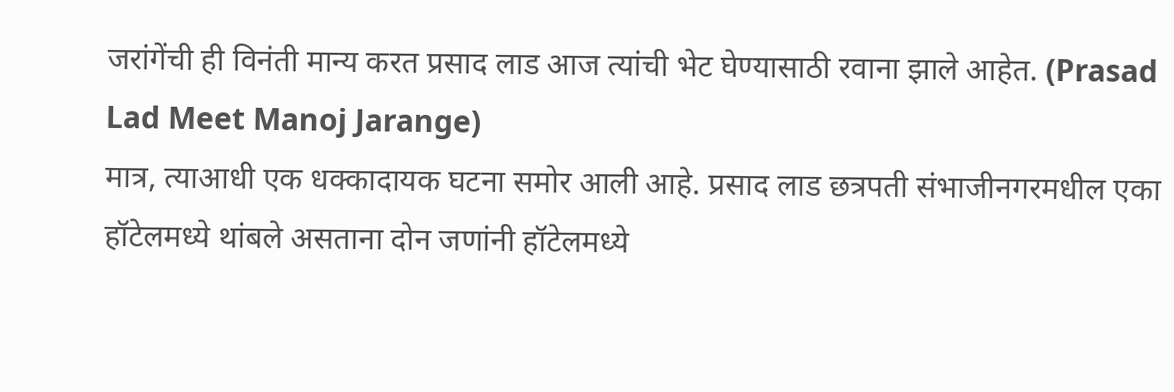जरांगेंची ही विनंती मान्य करत प्रसाद लाड आज त्यांची भेट घेण्यासाठी रवाना झाले आहेत. (Prasad Lad Meet Manoj Jarange)
मात्र, त्याआधी एक धक्कादायक घटना समोर आली आहे. प्रसाद लाड छत्रपती संभाजीनगरमधील एका हॉटेलमध्ये थांबले असताना दोन जणांनी हॉटेलमध्ये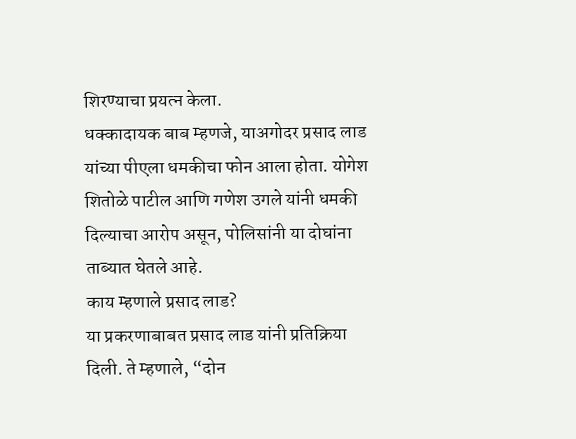शिरण्याचा प्रयत्न केला.
धक्कादायक बाब म्हणजे, याअगोदर प्रसाद लाड यांच्या पीएला धमकीचा फोन आला होता. योगेश शितोळे पाटील आणि गणेश उगले यांनी धमकी दिल्याचा आरोप असून, पोलिसांनी या दोघांना ताब्यात घेतले आहे.
काय म्हणाले प्रसाद लाड?
या प्रकरणाबाबत प्रसाद लाड यांनी प्रतिक्रिया दिली. ते म्हणाले, “दोन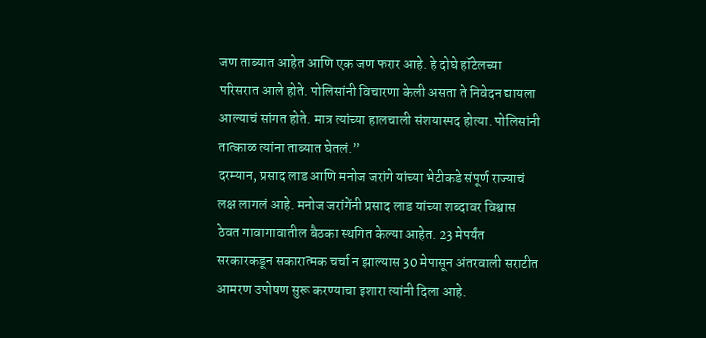जण ताब्यात आहेत आणि एक जण फरार आहे. हे दोघे हॉटेलच्या परिसरात आले होते. पोलिसांनी विचारणा केली असता ते निवेदन द्यायला आल्याचं सांगत होते. मात्र त्यांच्या हालचाली संशयास्पद होत्या. पोलिसांनी तात्काळ त्यांना ताब्यात घेतलं.”
दरम्यान, प्रसाद लाड आणि मनोज जरांगे यांच्या भेटीकडे संपूर्ण राज्याचं लक्ष लागलं आहे. मनोज जरांगेंनी प्रसाद लाड यांच्या शब्दावर विश्वास ठेवत गावागावातील बैठका स्थगित केल्या आहेत. 23 मेपर्यंत सरकारकडून सकारात्मक चर्चा न झाल्यास 30 मेपासून अंतरवाली सराटीत आमरण उपोषण सुरू करण्याचा इशारा त्यांनी दिला आहे.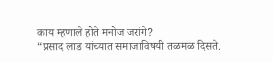काय म्हणाले होते मनोज जरांगे?
“प्रसाद लाड यांच्यात समाजाविषयी तळमळ दिसते.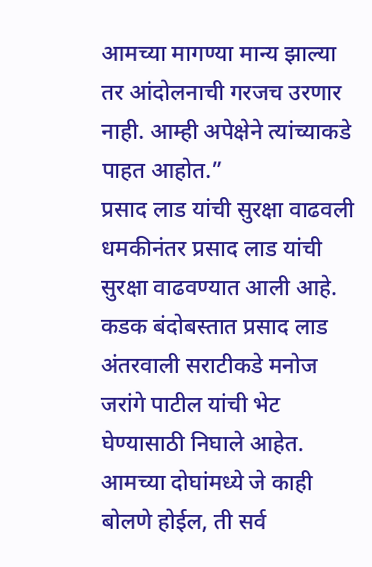आमच्या मागण्या मान्य झाल्या तर आंदोलनाची गरजच उरणार नाही. आम्ही अपेक्षेने त्यांच्याकडे पाहत आहोत.”
प्रसाद लाड यांची सुरक्षा वाढवली
धमकीनंतर प्रसाद लाड यांची सुरक्षा वाढवण्यात आली आहे. कडक बंदोबस्तात प्रसाद लाड अंतरवाली सराटीकडे मनोज जरांगे पाटील यांची भेट घेण्यासाठी निघाले आहेत. आमच्या दोघांमध्ये जे काही बोलणे होईल, ती सर्व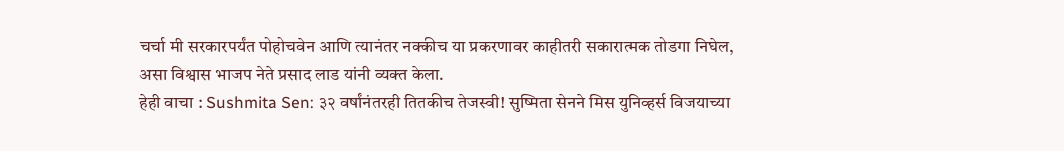चर्चा मी सरकारपर्यंत पोहोचवेन आणि त्यानंतर नक्कीच या प्रकरणावर काहीतरी सकारात्मक तोडगा निघेल, असा विश्वास भाजप नेते प्रसाद लाड यांनी व्यक्त केला.
हेही वाचा : Sushmita Sen: ३२ वर्षांनंतरही तितकीच तेजस्वी! सुष्मिता सेनने मिस युनिव्हर्स विजयाच्या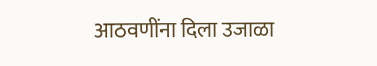आठवणींना दिला उजाळा